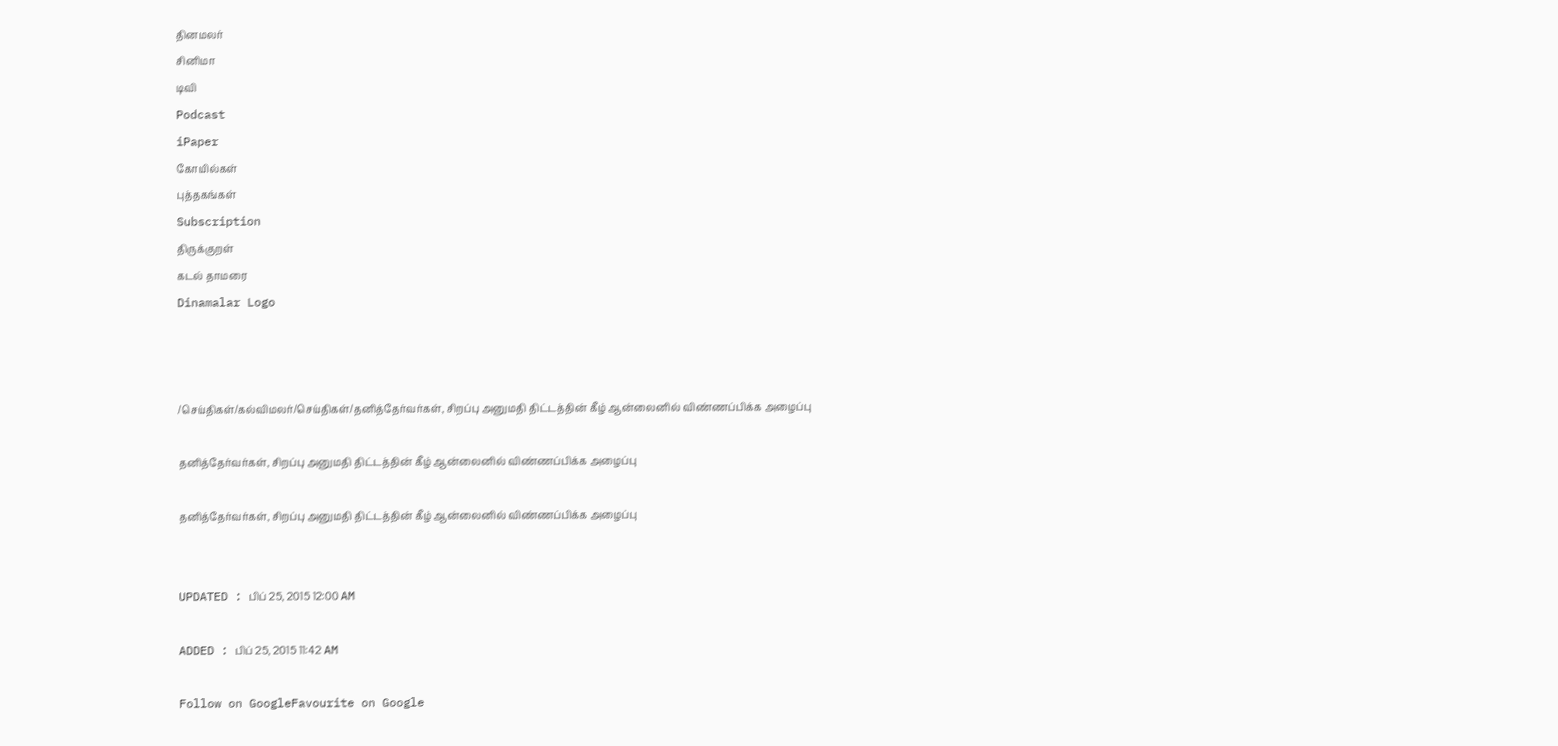தினமலர்
சினிமா
டிவி
Podcast
iPaper
கோயில்கள்
புத்தகங்கள்
Subscription
திருக்குறள்
கடல் தாமரை
Dinamalar Logo



/செய்திகள்/கல்விமலர்/செய்திகள்/தனித்தேர்வர்கள், சிறப்பு அனுமதி திட்டத்தின் கீழ் ஆன்லைனில் விண்ணப்பிக்க அழைப்பு

தனித்தேர்வர்கள், சிறப்பு அனுமதி திட்டத்தின் கீழ் ஆன்லைனில் விண்ணப்பிக்க அழைப்பு

தனித்தேர்வர்கள், சிறப்பு அனுமதி திட்டத்தின் கீழ் ஆன்லைனில் விண்ணப்பிக்க அழைப்பு


UPDATED : பிப் 25, 2015 12:00 AM

ADDED : பிப் 25, 2015 11:42 AM

Follow on GoogleFavourite on Google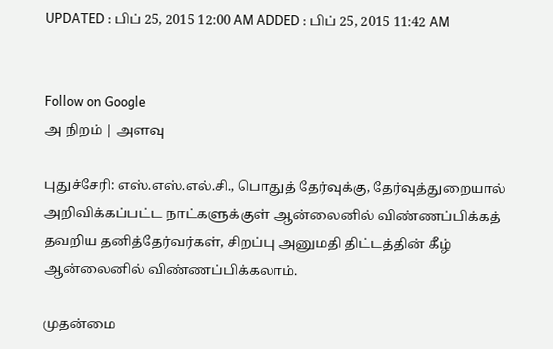UPDATED : பிப் 25, 2015 12:00 AM ADDED : பிப் 25, 2015 11:42 AM


Follow on Google
அ நிறம் | அளவு

புதுச்சேரி: எஸ்.எஸ்.எல்.சி., பொதுத் தேர்வுக்கு, தேர்வுத்துறையால் அறிவிக்கப்பட்ட நாட்களுக்குள் ஆன்லைனில் விண்ணப்பிக்கத் தவறிய தனித்தேர்வர்கள், சிறப்பு அனுமதி திட்டத்தின் கீழ் ஆன்லைனில் விண்ணப்பிக்கலாம்.

முதன்மை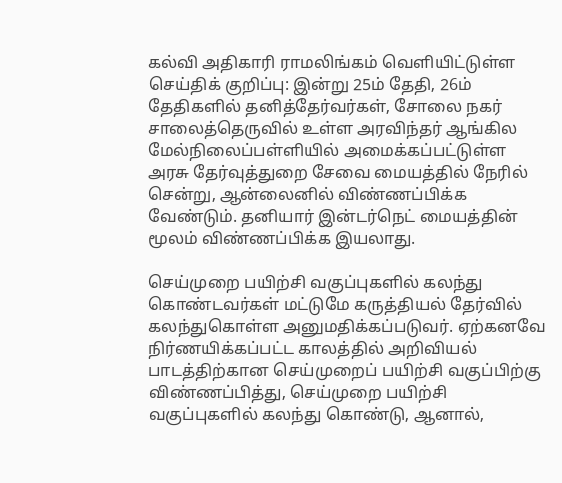கல்வி அதிகாரி ராமலிங்கம் வெளியிட்டுள்ள செய்திக் குறிப்பு: இன்று 25ம் தேதி, 26ம் தேதிகளில் தனித்தேர்வர்கள், சோலை நகர் சாலைத்தெருவில் உள்ள அரவிந்தர் ஆங்கில மேல்நிலைப்பள்ளியில் அமைக்கப்பட்டுள்ள அரசு தேர்வுத்துறை சேவை மையத்தில் நேரில் சென்று, ஆன்லைனில் விண்ணப்பிக்க வேண்டும். தனியார் இன்டர்நெட் மையத்தின் மூலம் விண்ணப்பிக்க இயலாது.

செய்முறை பயிற்சி வகுப்புகளில் கலந்து கொண்டவர்கள் மட்டுமே கருத்தியல் தேர்வில் கலந்துகொள்ள அனுமதிக்கப்படுவர். ஏற்கனவே நிர்ணயிக்கப்பட்ட காலத்தில் அறிவியல் பாடத்திற்கான செய்முறைப் பயிற்சி வகுப்பிற்கு விண்ணப்பித்து, செய்முறை பயிற்சி வகுப்புகளில் கலந்து கொண்டு, ஆனால்,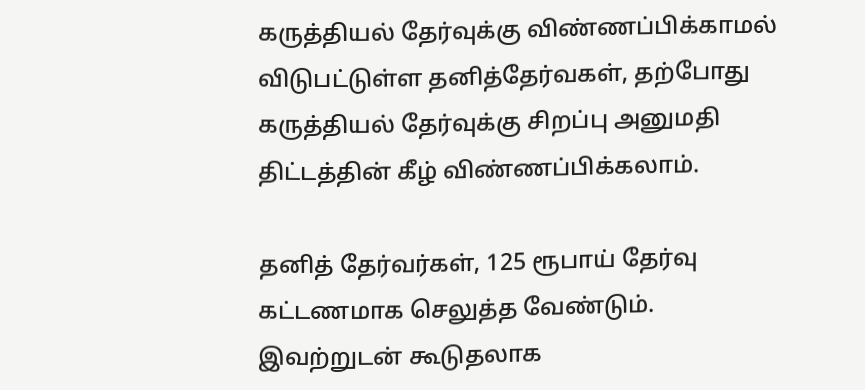கருத்தியல் தேர்வுக்கு விண்ணப்பிக்காமல் விடுபட்டுள்ள தனித்தேர்வகள், தற்போது கருத்தியல் தேர்வுக்கு சிறப்பு அனுமதி திட்டத்தின் கீழ் விண்ணப்பிக்கலாம்.

தனித் தேர்வர்கள், 125 ரூபாய் தேர்வு கட்டணமாக செலுத்த வேண்டும். இவற்றுடன் கூடுதலாக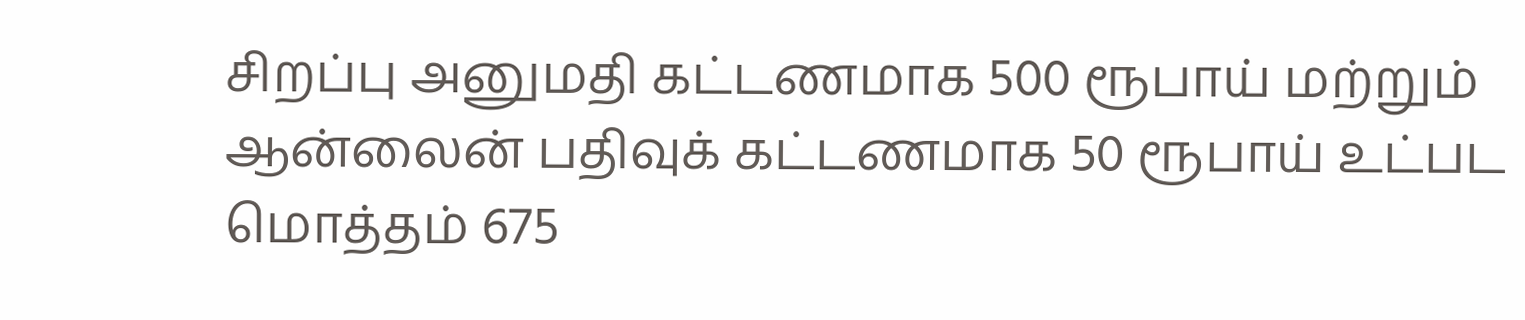சிறப்பு அனுமதி கட்டணமாக 500 ரூபாய் மற்றும் ஆன்லைன் பதிவுக் கட்டணமாக 50 ரூபாய் உட்பட மொத்தம் 675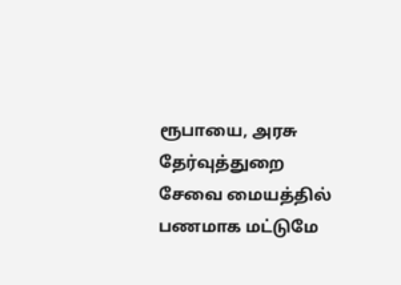ரூபாயை, அரசு தேர்வுத்துறை சேவை மையத்தில் பணமாக மட்டுமே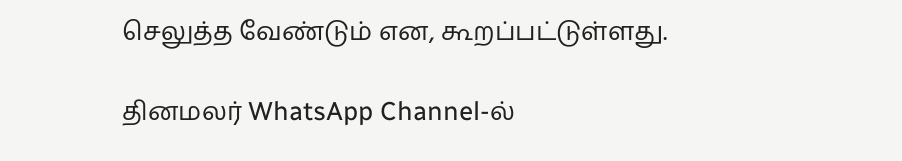செலுத்த வேண்டும் என, கூறப்பட்டுள்ளது.

தினமலர் WhatsApp Channel-ல்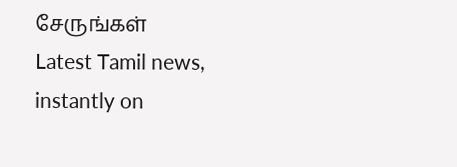சேருங்கள்
Latest Tamil news, instantly on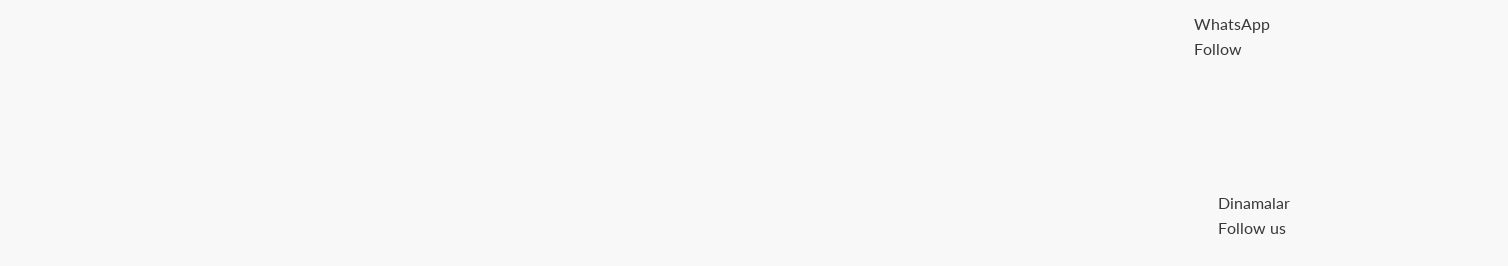WhatsApp
Follow





      Dinamalar
      Follow us